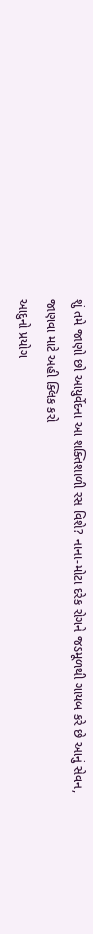શું તમે જાણો છો આયુર્વેદના આ શક્તિશાળી રસ વિશે? નાના-મોટા દરેક રોગને જડમૂળથી ગાયબ કરે છે આનું સેવન, જાણવા માટે અહી ક્લિક કરો
આદુનો પ્રયોગ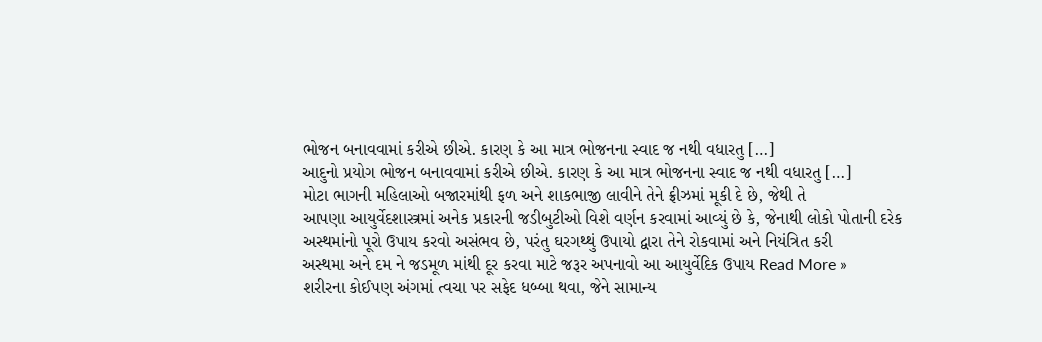ભોજન બનાવવામાં કરીએ છીએ. કારણ કે આ માત્ર ભોજનના સ્વાદ જ નથી વધારતુ […]
આદુનો પ્રયોગ ભોજન બનાવવામાં કરીએ છીએ. કારણ કે આ માત્ર ભોજનના સ્વાદ જ નથી વધારતુ […]
મોટા ભાગની મહિલાઓ બજારમાંથી ફળ અને શાકભાજી લાવીને તેને ફ્રીઝમાં મૂકી દે છે, જેથી તે
આપણા આયુર્વેદશાસ્ત્રમાં અનેક પ્રકારની જડીબુટીઓ વિશે વર્ણન કરવામાં આવ્યું છે કે, જેનાથી લોકો પોતાની દરેક
અસ્થમાંનો પૂરો ઉપાય કરવો અસંભવ છે, પરંતુ ઘરગથ્થું ઉપાયો દ્વારા તેને રોકવામાં અને નિયંત્રિત કરી
અસ્થમા અને દમ ને જડમૂળ માંથી દૂર કરવા માટે જરૂર અપનાવો આ આયુર્વેદિક ઉપાય Read More »
શરીરના કોઈપણ અંગમાં ત્વચા પર સફેદ ધબ્બા થવા, જેને સામાન્ય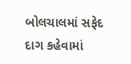બોલચાલમાં સફેદ દાગ કહેવામાં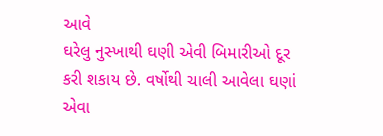આવે
ઘરેલુ નુસ્ખાથી ઘણી એવી બિમારીઓ દૂર કરી શકાય છે. વર્ષોથી ચાલી આવેલા ઘણાં એવા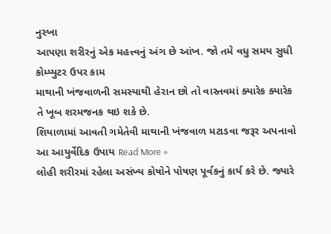નુસ્ખા
આપણા શરીરનું એક મહત્ત્વનું અંગ છે આંખ. જો તમે વધુ સમય સુધી કોમ્પ્યુટર ઉપર કામ
માથાની ખંજવાળની સમસ્યાથી હેરાન છો તો વાસ્તવમાં ક્યારેક ક્યારેક તે ખૂબ શરમજનક થઇ શકે છે.
શિયાળામાં આવતી ગમેતેવી માથાની ખંજવાળ મટાડવા જરૂર અપનાવો આ આયુર્વેદિક ઉપાય Read More »
લોહી શરીરમાં રહેલા અસંખ્ય કોષોને પોષણ પૂર્વકનું કાર્ય કરે છે. જ્યારે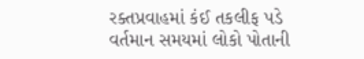રક્તપ્રવાહમાં કંઈ તકલીફ પડે
વર્તમાન સમયમાં લોકો પોતાની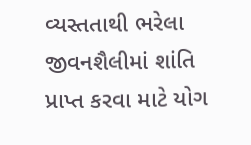વ્યસ્તતાથી ભરેલા જીવનશૈલીમાં શાંતિ પ્રાપ્ત કરવા માટે યોગ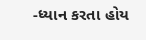-ધ્યાન કરતા હોય